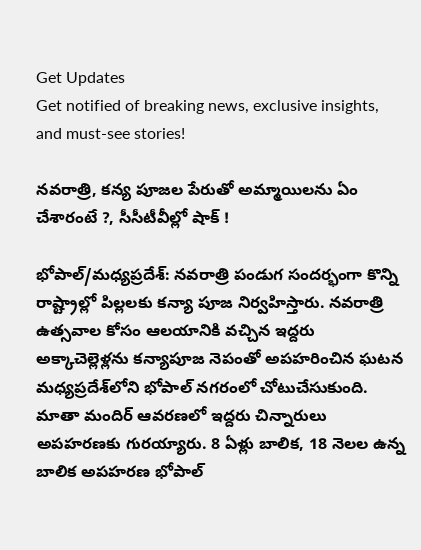Get Updates
Get notified of breaking news, exclusive insights, and must-see stories!

నవరాత్రి, కన్య పూజల పేరుతో అమ్మాయిలను ఏం చేశారంటే ?, సీసీటీవీల్లో షాక్ !

భోపాల్/మధ్యప్రదేశ్: నవరాత్రి పండుగ సందర్భంగా కొన్ని రాష్ట్రాల్లో పిల్లలకు కన్యా పూజ నిర్వహిస్తారు. నవరాత్రి ఉత్సవాల కోసం ఆలయానికి వచ్చిన ఇద్దరు అక్కాచెల్లెళ్లను కన్యాపూజ నెపంతో అపహరించిన ఘటన మధ్యప్రదేశ్‌లోని భోపాల్ నగరంలో చోటుచేసుకుంది. మాతా మందిర్ ఆవరణలో ఇద్దరు చిన్నారులు అపహరణకు గురయ్యారు. 8 ఏళ్లు బాలిక, 18 నెలల ఉన్న బాలిక అపహరణ భోపాల్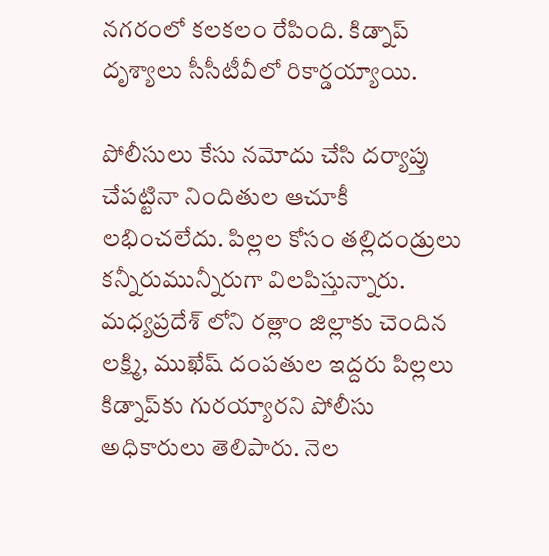నగరంలో కలకలం రేపింది. కిడ్నాప్ దృశ్యాలు సీసీటీవీలో రికార్డయ్యాయి.

పోలీసులు కేసు నమోదు చేసి దర్యాప్తు చేపట్టినా నిందితుల ఆచూకీ లభించలేదు. పిల్లల కోసం తల్లిదండ్రులు కన్నీరుమున్నీరుగా విలపిస్తున్నారు. మధ్యప్రదేశ్ లోని రత్లాం జిల్లాకు చెందిన లక్ష్మి, ముఖేష్ దంపతుల ఇద్దరు పిల్లలు కిడ్నాప్‌కు గురయ్యారని పోలీసు అధికారులు తెలిపారు. నెల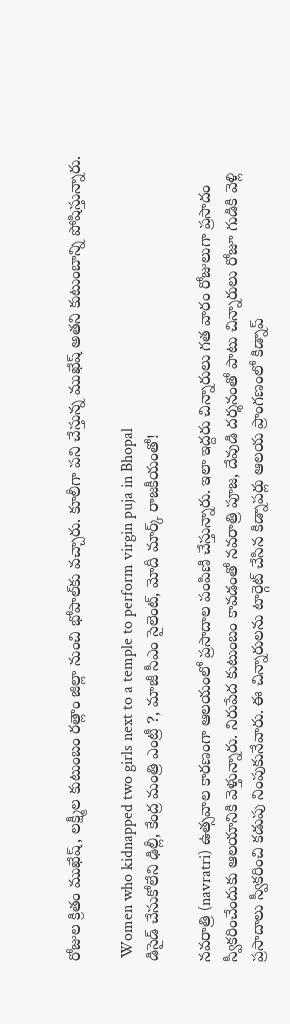రోజుల క్రితం ముఖేష్, లక్ష్మీల కుటుంబం రత్లాం జిల్లా నుంచి భోపాల్‌కు వచ్చారు. కూలీగా పని చేస్తున్న ముఖేష్ అతని కుటుంబాన్ని పోషిస్తున్నారు.

 Women who kidnapped two girls next to a temple to perform virgin puja in Bhopal
డిసైడ్ చేసుకోలేని ఢిల్లీ, కేంద్ర మంత్రి ఎంట్రీ ?, మాజీ సీఎం సైలెంట్, మోదీ మార్క్ రాజకీయంతో!

నవరాత్రి (navratri) ఉత్సవాల కారణంగా ఆలయంలో ప్రసాదాల పంపిణి చేస్తున్నారు. ఇలా ఇద్దరు చిన్నారులు గత వారం రోజులుగా ప్రసాదం స్వీకరించేందుకు ఆలయానికి వెళ్తున్నారు. నిరుపేద కుటుంబం కావడంతో నవరాత్రి పూజ, దేవుడి దర్శనంతో పాటు చిన్నారులు రోజూ గుడికి వెళ్లి ప్రసాదాలు స్వీకరించి కడుపు నింపుకునేవారు. ఈ చిన్నారులను టార్గెట్ చేసిన కిడ్నాపర్లు ఆలయ ప్రాంగణంలో కిడ్నాప్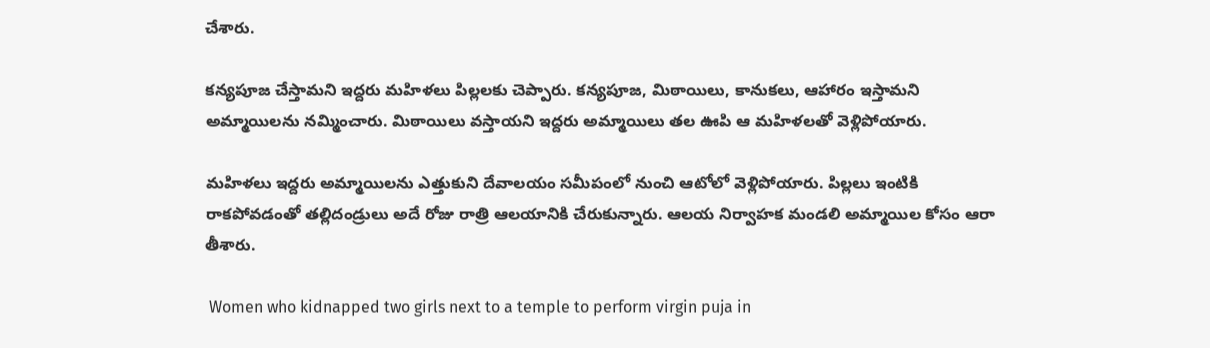చేశారు.

కన్యపూజ చేస్తామని ఇద్దరు మహిళలు పిల్లలకు చెప్పారు. కన్యపూజ, మిఠాయిలు, కానుకలు, ఆహారం ఇస్తామని అమ్మాయిలను నమ్మించారు. మిఠాయిలు వస్తాయని ఇద్దరు అమ్మాయిలు తల ఊపి ఆ మహిళలతో వెళ్లిపోయారు.

మహిళలు ఇద్దరు అమ్మాయిలను ఎత్తుకుని దేవాలయం సమీపంలో నుంచి ఆటోలో వెళ్లిపోయారు. పిల్లలు ఇంటికి రాకపోవడంతో తల్లిదండ్రులు అదే రోజు రాత్రి ఆలయానికి చేరుకున్నారు. ఆలయ నిర్వాహక మండలి అమ్మాయిల కోసం ఆరా తీశారు.

 Women who kidnapped two girls next to a temple to perform virgin puja in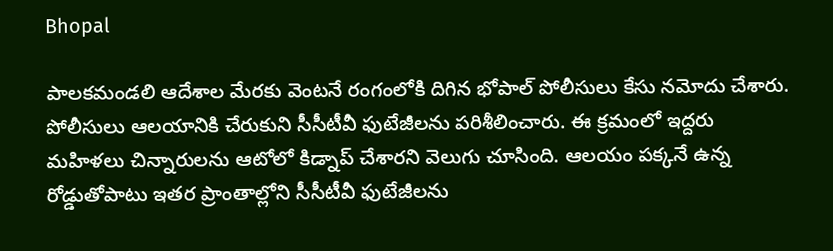Bhopal

పాలకమండలి ఆదేశాల మేరకు వెంటనే రంగంలోకి దిగిన భోపాల్ పోలీసులు కేసు నమోదు చేశారు. పోలీసులు ఆలయానికి చేరుకుని సీసీటీవీ ఫుటేజీలను పరిశీలించారు. ఈ క్రమంలో ఇద్దరు మహిళలు చిన్నారులను ఆటోలో కిడ్నాప్ చేశారని వెలుగు చూసింది. ఆలయం పక్కనే ఉన్న రోడ్డుతోపాటు ఇతర ప్రాంతాల్లోని సీసీటీవీ ఫుటేజీలను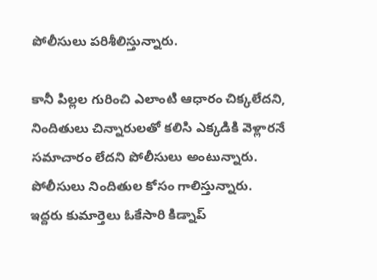పోలీసులు పరిశీలిస్తున్నారు.

కానీ పిల్లల గురించి ఎలాంటి ఆధారం చిక్కలేదని, నిందితులు చిన్నారులతో కలిసి ఎక్కడికి వెళ్లారనే సమాచారం లేదని పోలీసులు అంటున్నారు. పోలీసులు నిందితుల కోసం గాలిస్తున్నారు. ఇద్దరు కుమార్తెలు ఓకేసారి కిడ్నాప్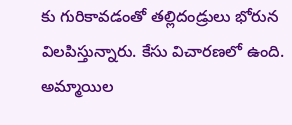కు గురికావడంతో తల్లిదండ్రులు భోరున విలపిస్తున్నారు. కేసు విచారణలో ఉంది. అమ్మాయిల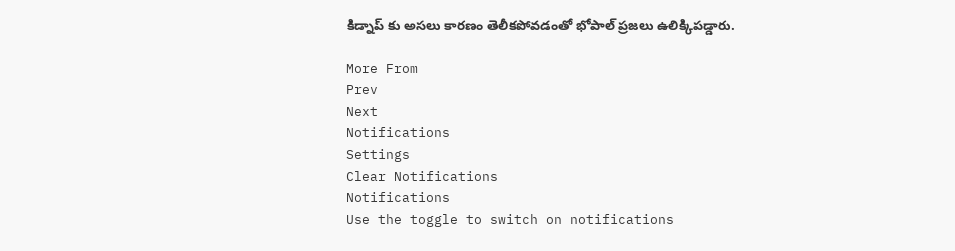కిడ్నాప్ కు అసలు కారణం తెలీకపోవడంతో భోపాల్ ప్రజలు ఉలిక్కిపడ్డారు.

More From
Prev
Next
Notifications
Settings
Clear Notifications
Notifications
Use the toggle to switch on notifications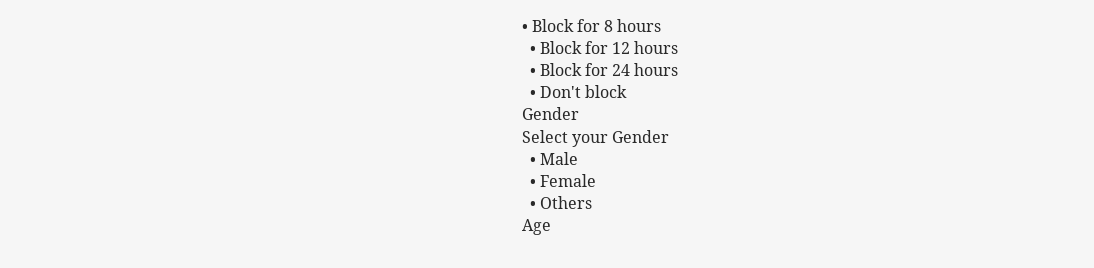• Block for 8 hours
  • Block for 12 hours
  • Block for 24 hours
  • Don't block
Gender
Select your Gender
  • Male
  • Female
  • Others
Age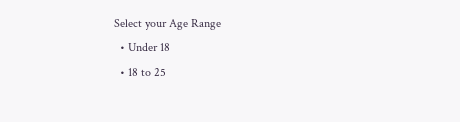Select your Age Range
  • Under 18
  • 18 to 25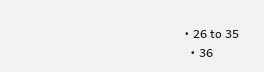• 26 to 35
  • 36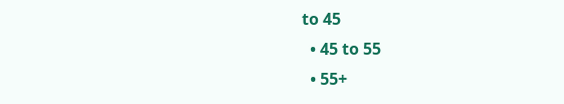to 45
  • 45 to 55
  • 55+